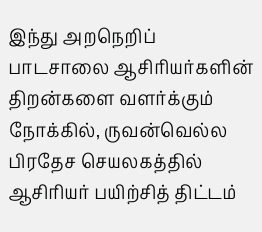இந்து அறநெறிப் பாடசாலை ஆசிரியர்களின் திறன்களை வளர்க்கும் நோக்கில், ருவன்வெல்ல பிரதேச செயலகத்தில் ஆசிரியர் பயிற்சித் திட்டம்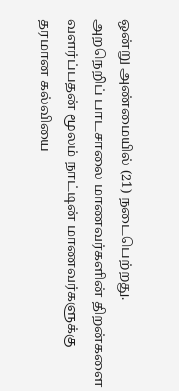ஒன்று அண்மையில் (21) நடைபெற்றது.
அறநெறிப் பாடசாலை மாணவர்களின் திறன்களை வளர்ப்பதன் மூலம் நாட்டின் மாணவர்களுக்கு தரமான கல்வியை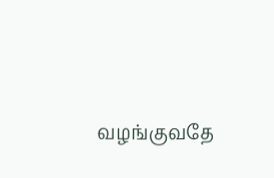வழங்குவதே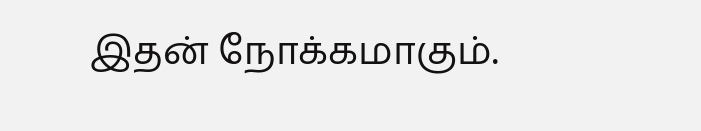இதன் நோக்கமாகும்.